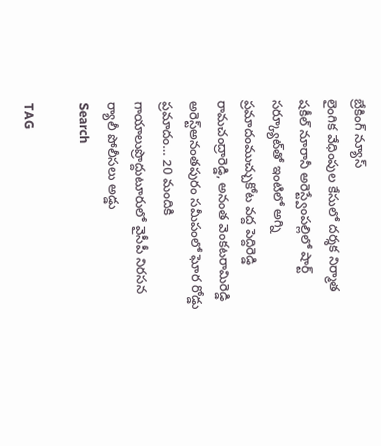బ్రేకింగ్ న్యూస్
లైంగిక వేధింపుల కేసులో దర్శక నిర్మాత షకీల్ నూరానీ అరెస్ట్వేంపల్లిలో షార్ట్ సర్క్యూట్‌తో ఇంటిలో అగ్ని ప్రమాదంముచ్చుకోట వద్ద పెద్దిరెడ్డి రామచంద్రారెడ్డి, అనంత వెంకటరామిరెడ్డి అరెస్ట్‌అనంతపురం సమీపంలో ఘోర రోడ్డు ప్రమాదం… 20 మందికి గాయాలుప్రొద్దుటూరులో వైసీపీ నిరసన ర్యాలీ పోలీసలు అడ్డు
Search

TAG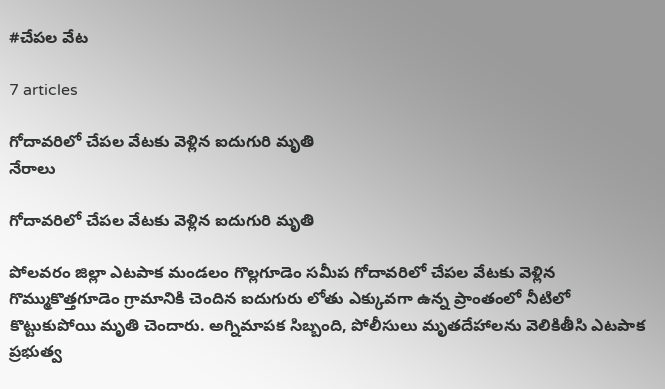#చేపల వేట

7 articles

గోదావరిలో చేపల వేటకు వెళ్లిన ఐదుగురి మృతి
నేరాలు

గోదావరిలో చేపల వేటకు వెళ్లిన ఐదుగురి మృతి

పోలవరం జిల్లా ఎటపాక మండలం గొల్లగూడెం సమీప గోదావరిలో చేపల వేటకు వెళ్లిన గొమ్ముకొత్తగూడెం గ్రామానికి చెందిన ఐదుగురు లోతు ఎక్కువగా ఉన్న ప్రాంతంలో నీటిలో కొట్టుకుపోయి మృతి చెందారు. అగ్నిమాపక సిబ్బంది, పోలీసులు మృతదేహాలను వెలికితీసి ఎటపాక ప్రభుత్వ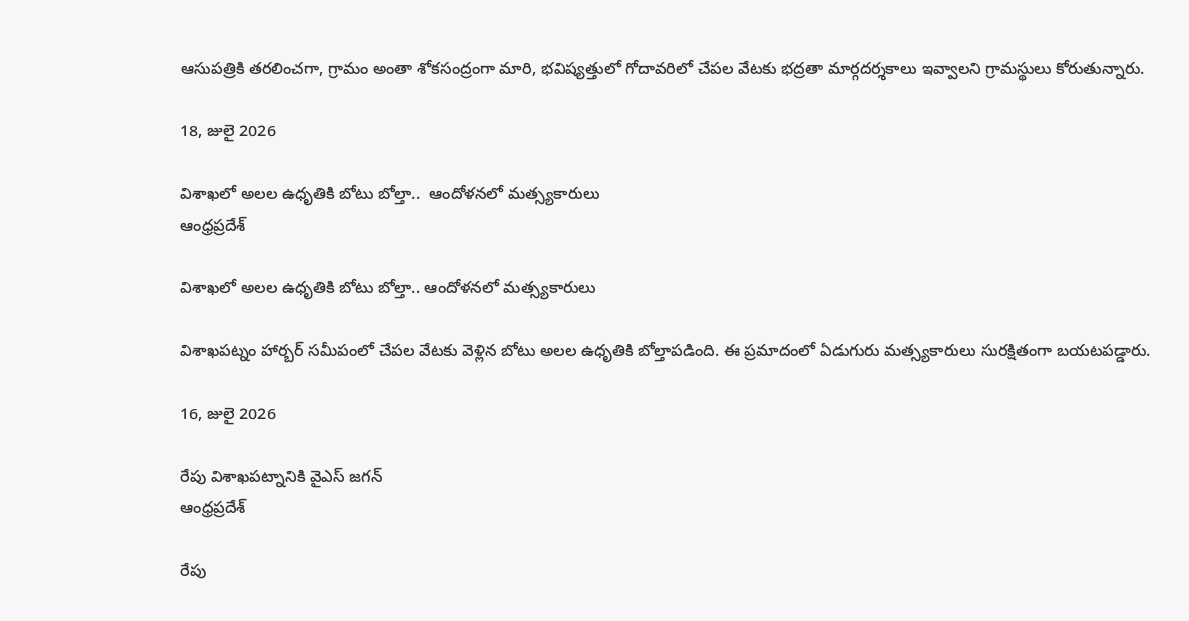ఆసుపత్రికి తరలించగా, గ్రామం అంతా శోకసంద్రంగా మారి, భవిష్యత్తులో గోదావరిలో చేపల వేటకు భద్రతా మార్గదర్శకాలు ఇవ్వాలని గ్రామస్థులు కోరుతున్నారు.

18, జులై 2026

విశాఖలో అలల ఉధృతికి బోటు బోల్తా..  ఆందోళనలో మత్స్యకారులు
ఆంధ్రప్రదేశ్

విశాఖలో అలల ఉధృతికి బోటు బోల్తా.. ఆందోళనలో మత్స్యకారులు

విశాఖపట్నం హార్బర్ సమీపంలో చేపల వేటకు వెళ్లిన బోటు అలల ఉధృతికి బోల్తాపడింది. ఈ ప్రమాదంలో ఏడుగురు మత్స్యకారులు సురక్షితంగా బయటపడ్డారు.

16, జులై 2026

రేపు విశాఖపట్నానికి వైఎస్‌ జగన్
ఆంధ్రప్రదేశ్

రేపు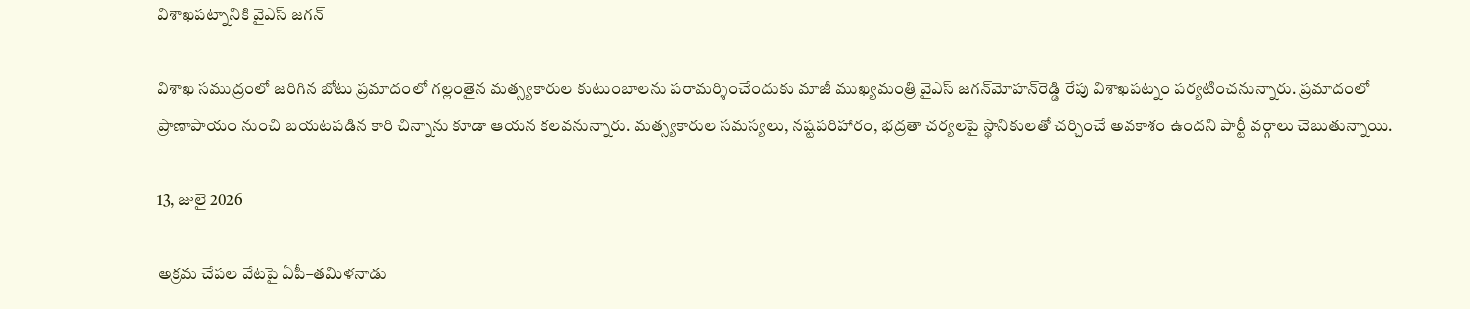విశాఖపట్నానికి వైఎస్‌ జగన్

విశాఖ సముద్రంలో జరిగిన బోటు ప్రమాదంలో గల్లంతైన మత్స్యకారుల కుటుంబాలను పరామర్శించేందుకు మాజీ ముఖ్యమంత్రి వైఎస్‌ జగన్‌మోహన్‌రెడ్డి రేపు విశాఖపట్నం పర్యటించనున్నారు. ప్రమాదంలో ప్రాణాపాయం నుంచి బయటపడిన కారి చిన్నాను కూడా ఆయన కలవనున్నారు. మత్స్యకారుల సమస్యలు, నష్టపరిహారం, భద్రతా చర్యలపై స్థానికులతో చర్చించే అవకాశం ఉందని పార్టీ వర్గాలు చెబుతున్నాయి.

13, జులై 2026

అక్రమ చేపల వేటపై ఏపీ–తమిళనాడు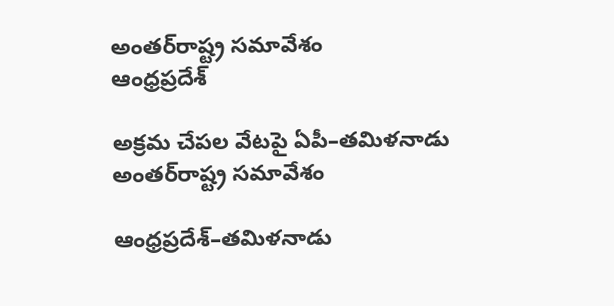అంతర్‌రాష్ట్ర సమావేశం
ఆంధ్రప్రదేశ్

అక్రమ చేపల వేటపై ఏపీ–తమిళనాడు అంతర్‌రాష్ట్ర సమావేశం

ఆంధ్రప్రదేశ్–తమిళనాడు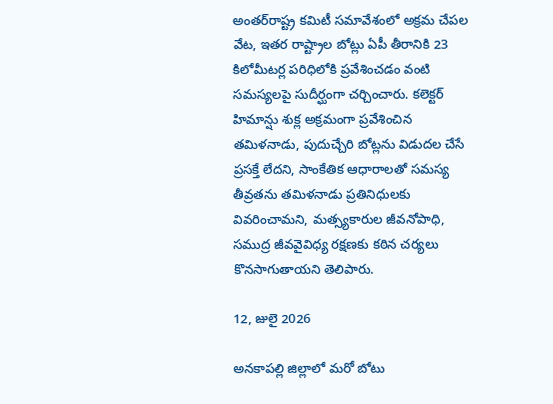అంతర్‌రాష్ట్ర కమిటీ సమావేశంలో అక్రమ చేపల వేట, ఇతర రాష్ట్రాల బోట్లు ఏపీ తీరానికి 23 కిలోమీటర్ల పరిధిలోకి ప్రవేశించడం వంటి సమస్యలపై సుదీర్ఘంగా చర్చించారు. కలెక్టర్ హిమాన్షు శుక్ల అక్రమంగా ప్రవేశించిన తమిళనాడు, పుదుచ్చేరి బోట్లను విడుదల చేసే ప్రసక్తే లేదని, సాంకేతిక ఆధారాలతో సమస్య తీవ్రతను తమిళనాడు ప్రతినిధులకు వివరించామని, మత్స్యకారుల జీవనోపాధి, సముద్ర జీవవైవిధ్య రక్షణకు కఠిన చర్యలు కొనసాగుతాయని తెలిపారు.

12, జులై 2026

అనకాపల్లి జిల్లాలో మరో బోటు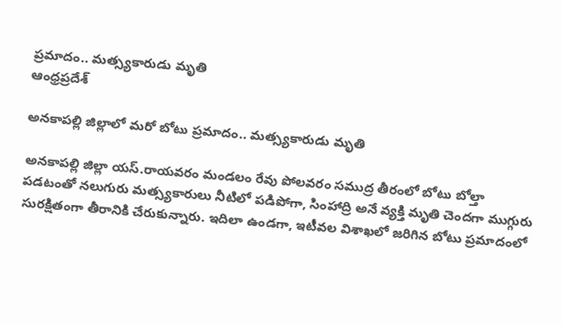ప్రమాదం.. మత్స్యకారుడు మృతి
ఆంధ్రప్రదేశ్

అనకాపల్లి జిల్లాలో మరో బోటు ప్రమాదం.. మత్స్యకారుడు మృతి

అనకాపల్లి జిల్లా యస్‌.రాయవరం మండలం రేవు పోలవరం సముద్ర తీరంలో బోటు బోల్తా పడటంతో నలుగురు మత్స్యకారులు నీటిలో పడిపోగా, సింహాద్రి అనే వ్యక్తి మృతి చెందగా ముగ్గురు సురక్షితంగా తీరానికి చేరుకున్నారు. ఇదిలా ఉండగా, ఇటీవల విశాఖలో జరిగిన బోటు ప్రమాదంలో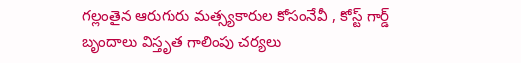గల్లంతైన ఆరుగురు మత్స్యకారుల కోసంనేవీ , కోస్ట్ గార్డ్ బృందాలు విస్తృత గాలింపు చర్యలు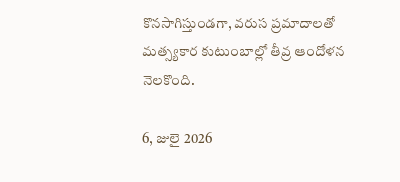కొనసాగిస్తుండగా, వరుస ప్రమాదాలతో మత్స్యకార కుటుంబాల్లో తీవ్ర ఆందోళన నెలకొంది.

6, జులై 2026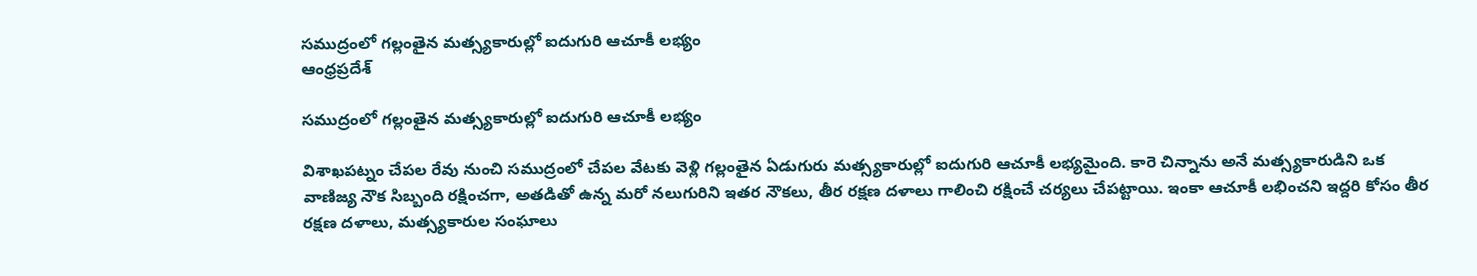సముద్రంలో గల్లంతైన మత్స్యకారుల్లో ఐదుగురి ఆచూకీ లభ్యం
ఆంధ్రప్రదేశ్

సముద్రంలో గల్లంతైన మత్స్యకారుల్లో ఐదుగురి ఆచూకీ లభ్యం

విశాఖపట్నం చేపల రేవు నుంచి సముద్రంలో చేపల వేటకు వెళ్లి గల్లంతైన ఏడుగురు మత్స్యకారుల్లో ఐదుగురి ఆచూకీ లభ్యమైంది. కారె చిన్నాను అనే మత్స్యకారుడిని ఒక వాణిజ్య నౌక సిబ్బంది రక్షించగా, అతడితో ఉన్న మరో నలుగురిని ఇతర నౌకలు, తీర రక్షణ దళాలు గాలించి రక్షించే చర్యలు చేపట్టాయి. ఇంకా ఆచూకీ లభించని ఇద్దరి కోసం తీర రక్షణ దళాలు, మత్స్యకారుల సంఘాలు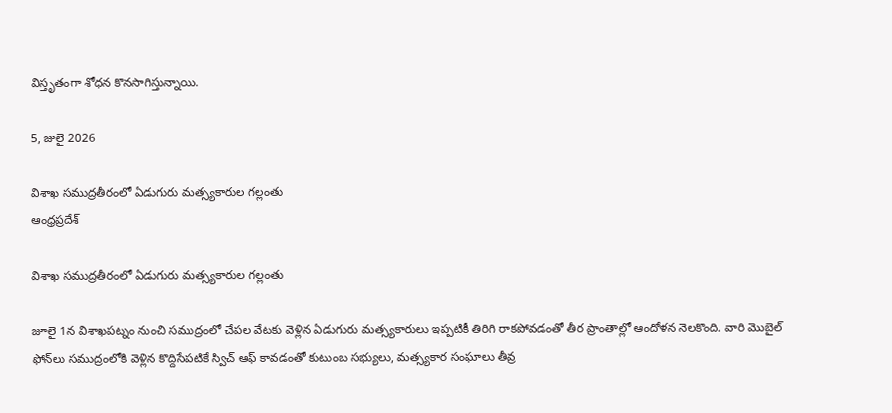విస్తృతంగా శోధన కొనసాగిస్తున్నాయి.

5, జులై 2026

విశాఖ సముద్రతీరంలో ఏడుగురు మత్స్యకారుల గల్లంతు
ఆంధ్రప్రదేశ్

విశాఖ సముద్రతీరంలో ఏడుగురు మత్స్యకారుల గల్లంతు

జూలై 1న విశాఖపట్నం నుంచి సముద్రంలో చేపల వేటకు వెళ్లిన ఏడుగురు మత్స్యకారులు ఇప్పటికీ తిరిగి రాకపోవడంతో తీర ప్రాంతాల్లో ఆందోళన నెలకొంది. వారి మొబైల్ ఫోన్‌లు సముద్రంలోకి వెళ్లిన కొద్దిసేపటికే స్విచ్ ఆఫ్ కావడంతో కుటుంబ సభ్యులు, మత్స్యకార సంఘాలు తీవ్ర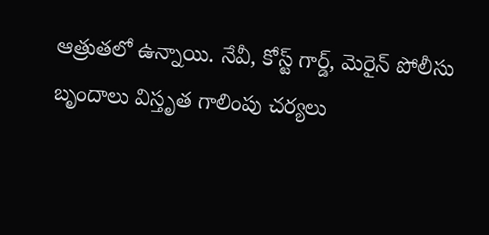ఆత్రుతలో ఉన్నాయి. నేవీ, కోస్ట్ గార్డ్, మెరైన్ పోలీసు బృందాలు విస్తృత గాలింపు చర్యలు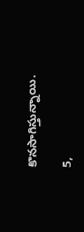కొనసాగిస్తున్నాయి.

5,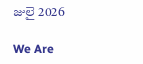జులై 2026

We Are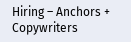Hiring – Anchors + Copywriters